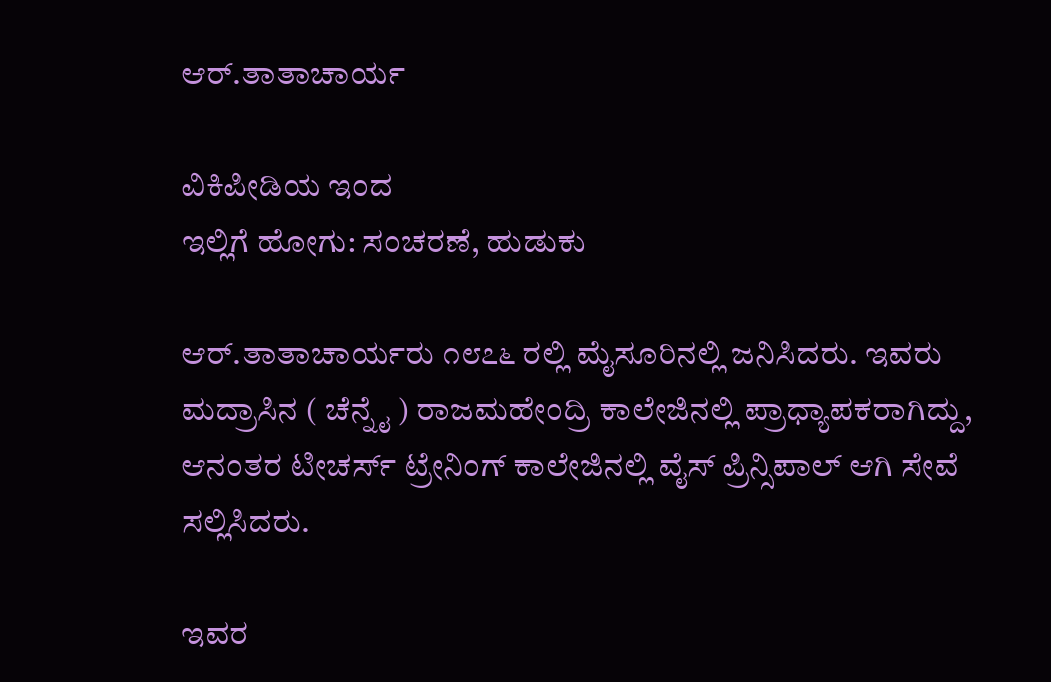ಆರ್.ತಾತಾಚಾರ್ಯ

ವಿಕಿಪೀಡಿಯ ಇಂದ
ಇಲ್ಲಿಗೆ ಹೋಗು: ಸಂಚರಣೆ, ಹುಡುಕು

ಆರ್.ತಾತಾಚಾರ್ಯರು ೧೮೭೬ ರಲ್ಲಿ ಮೈಸೂರಿನಲ್ಲಿ ಜನಿಸಿದರು. ಇವರು ಮದ್ರಾಸಿನ ( ಚೆನ್ನೈ ) ರಾಜಮಹೇಂದ್ರಿ ಕಾಲೇಜಿನಲ್ಲಿ ಪ್ರಾಧ್ಯಾಪಕರಾಗಿದ್ದು, ಆನಂತರ ಟೀಚರ್ಸ್ ಟ್ರೇನಿಂಗ್ ಕಾಲೇಜಿನಲ್ಲಿ ವೈಸ್ ಪ್ರಿನ್ಸಿಪಾಲ್ ಆಗಿ ಸೇವೆ ಸಲ್ಲಿಸಿದರು.

ಇವರ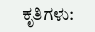ಕೃತಿಗಳು: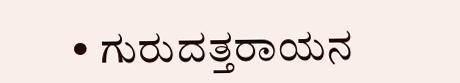• ಗುರುದತ್ತರಾಯನ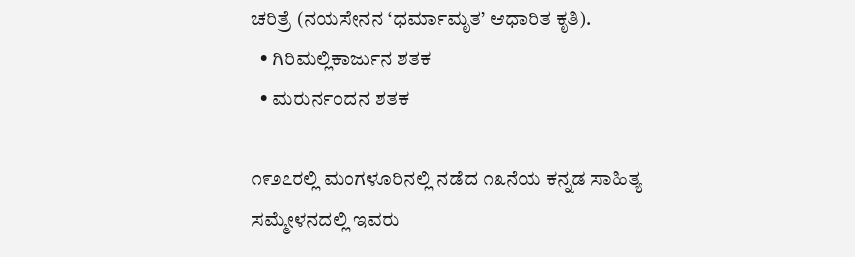ಚರಿತ್ರೆ (ನಯಸೇನನ ‘ಧರ್ಮಾಮೃತ’ ಆಧಾರಿತ ಕೃತಿ).
  • ಗಿರಿಮಲ್ಲಿಕಾರ್ಜುನ ಶತಕ
  • ಮರುರ್ನಂದನ ಶತಕ

೧೯೨೭ರಲ್ಲಿ ಮಂಗಳೂರಿನಲ್ಲಿ ನಡೆದ ೧೩ನೆಯ ಕನ್ನಡ ಸಾಹಿತ್ಯ ಸಮ್ಮೇಳನದಲ್ಲಿ ಇವರು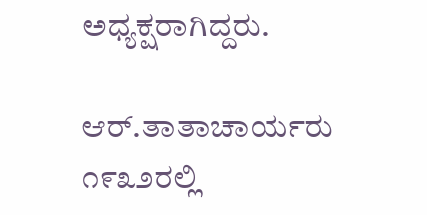ಅಧ್ಯಕ್ಷರಾಗಿದ್ದರು.

ಆರ್.ತಾತಾಚಾರ್ಯರು ೧೯೩೨ರಲ್ಲಿ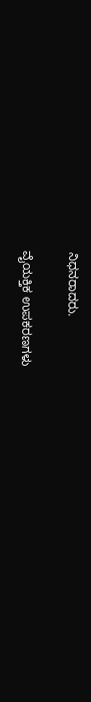ನಿಧನರಾದರು.

ವೈಯಕ್ತಿಕ ಉಪಕರಣಗಳು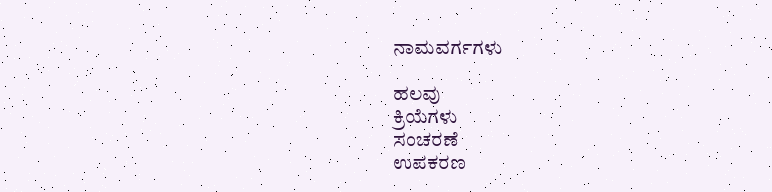ನಾಮವರ್ಗಗಳು

ಹಲವು
ಕ್ರಿಯೆಗಳು
ಸಂಚರಣೆ
ಉಪಕರಣ